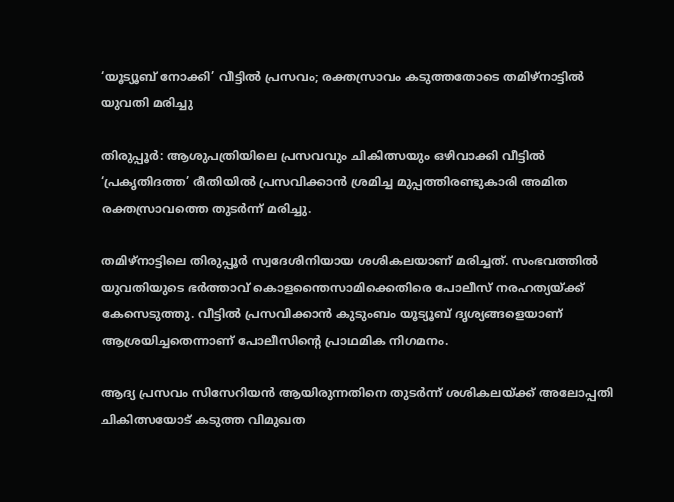‘യൂട്യൂബ് നോക്കി’ വീട്ടില്‍ പ്രസവം; രക്തസ്രാവം കടുത്തതോടെ തമിഴ്‌നാട്ടില്‍ യുവതി മരിച്ചു

തിരുപ്പൂർ: ആശുപത്രിയിലെ പ്രസവവും ചികിത്സയും ഒഴിവാക്കി വീട്ടില്‍ ‘പ്രകൃതിദത്ത’ രീതിയില്‍ പ്രസവിക്കാൻ ശ്രമിച്ച മുപ്പത്തിരണ്ടുകാരി അമിത രക്തസ്രാവത്തെ തുടർന്ന് മരിച്ചു.

തമിഴ്നാട്ടിലെ തിരുപ്പൂർ സ്വദേശിനിയായ ശശികലയാണ് മരിച്ചത്. സംഭവത്തില്‍ യുവതിയുടെ ഭർത്താവ് കൊളന്തൈസാമിക്കെതിരെ പോലീസ് നരഹത്യയ്ക്ക് കേസെടുത്തു. വീട്ടില്‍ പ്രസവിക്കാൻ കുടുംബം യൂട്യൂബ് ദൃശ്യങ്ങളെയാണ് ആശ്രയിച്ചതെന്നാണ് പോലീസിന്റെ പ്രാഥമിക നിഗമനം.

ആദ്യ പ്രസവം സിസേറിയൻ ആയിരുന്നതിനെ തുടർന്ന് ശശികലയ്ക്ക് അലോപ്പതി ചികിത്സയോട് കടുത്ത വിമുഖത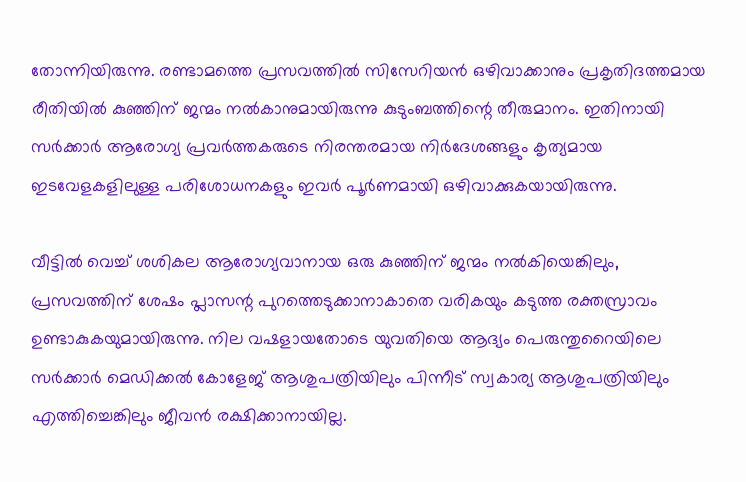തോന്നിയിരുന്നു. രണ്ടാമത്തെ പ്രസവത്തില്‍ സിസേറിയൻ ഒഴിവാക്കാനും പ്രകൃതിദത്തമായ രീതിയില്‍ കുഞ്ഞിന് ജന്മം നല്‍കാനുമായിരുന്നു കുടുംബത്തിന്റെ തീരുമാനം. ഇതിനായി സർക്കാർ ആരോഗ്യ പ്രവർത്തകരുടെ നിരന്തരമായ നിർദേശങ്ങളും കൃത്യമായ ഇടവേളകളിലുള്ള പരിശോധനകളും ഇവർ പൂർണമായി ഒഴിവാക്കുകയായിരുന്നു.

വീട്ടില്‍ വെച്ച്‌ ശശികല ആരോഗ്യവാനായ ഒരു കുഞ്ഞിന് ജന്മം നല്‍കിയെങ്കിലും, പ്രസവത്തിന് ശേഷം പ്ലാസന്റ പുറത്തെടുക്കാനാകാതെ വരികയും കടുത്ത രക്തസ്രാവം ഉണ്ടാകുകയുമായിരുന്നു. നില വഷളായതോടെ യുവതിയെ ആദ്യം പെരുന്തുറൈയിലെ സർക്കാർ മെഡിക്കല്‍ കോളേജ് ആശുപത്രിയിലും പിന്നീട് സ്വകാര്യ ആശുപത്രിയിലും എത്തിച്ചെങ്കിലും ജീവൻ രക്ഷിക്കാനായില്ല.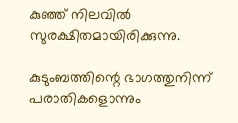കുഞ്ഞ് നിലവില്‍ സുരക്ഷിതമായിരിക്കുന്നു.

കുടുംബത്തിന്റെ ഭാഗത്തുനിന്ന് പരാതികളൊന്നും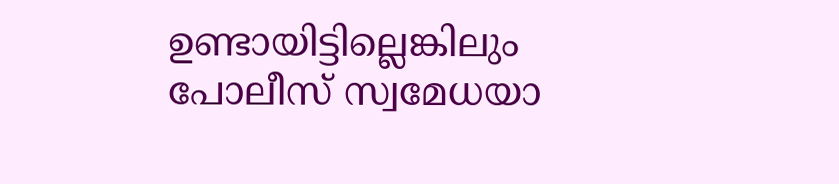ഉണ്ടായിട്ടില്ലെങ്കിലും പോലീസ് സ്വമേധയാ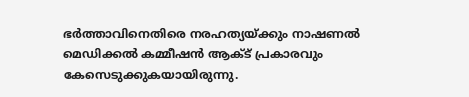ഭർത്താവിനെതിരെ നരഹത്യയ്ക്കും നാഷണല്‍ മെഡിക്കല്‍ കമ്മീഷൻ ആക്‌ട് പ്രകാരവും കേസെടുക്കുകയായിരുന്നു.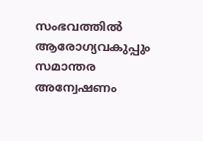സംഭവത്തില്‍ ആരോഗ്യവകുപ്പും സമാന്തര അന്വേഷണം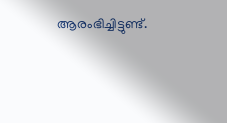ആരംഭിച്ചിട്ടുണ്ട്.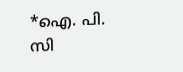*ഐ. പി. സി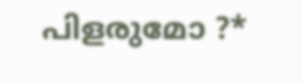പിളരുമോ ?*